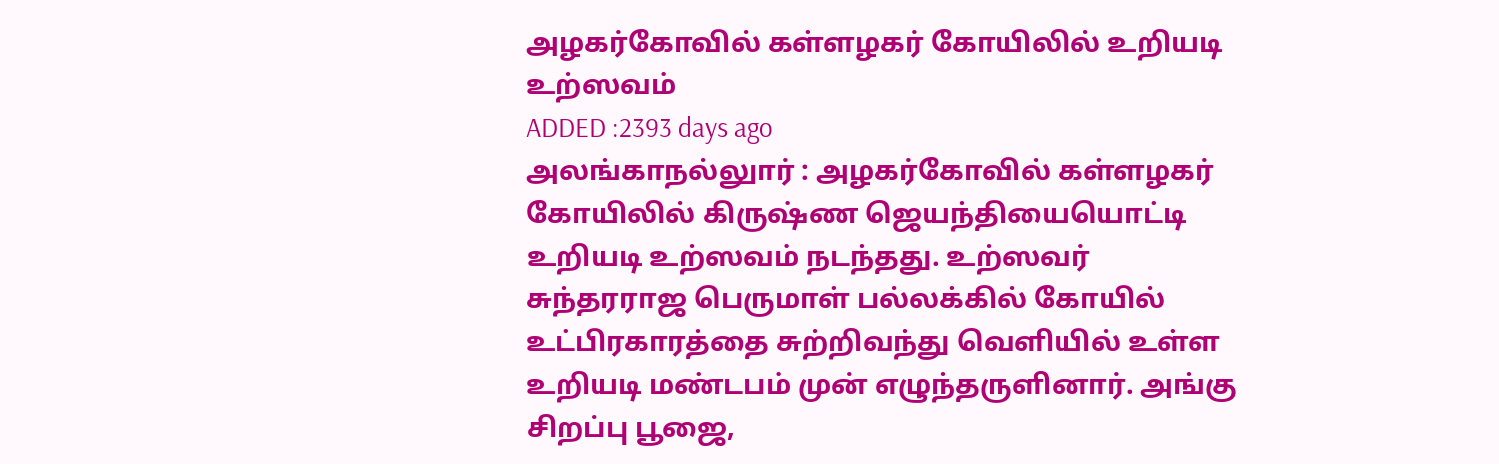அழகர்கோவில் கள்ளழகர் கோயிலில் உறியடி உற்ஸவம்
ADDED :2393 days ago
அலங்காநல்லுார் : அழகர்கோவில் கள்ளழகர் கோயிலில் கிருஷ்ண ஜெயந்தியையொட்டி
உறியடி உற்ஸவம் நடந்தது. உற்ஸவர் சுந்தரராஜ பெருமாள் பல்லக்கில் கோயில் உட்பிரகாரத்தை சுற்றிவந்து வெளியில் உள்ள உறியடி மண்டபம் முன் எழுந்தருளினார். அங்கு சிறப்பு பூஜை,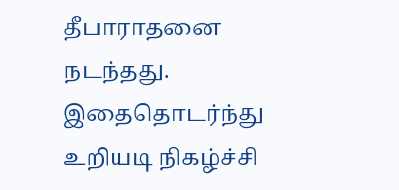தீபாராதனை நடந்தது. இதைதொடர்ந்து உறியடி நிகழ்ச்சி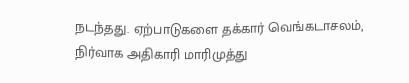நடந்தது. ஏற்பாடுகளை தக்கார் வெங்கடாசலம், நிர்வாக அதிகாரி மாரிமுத்து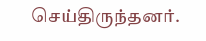செய்திருந்தனர்.